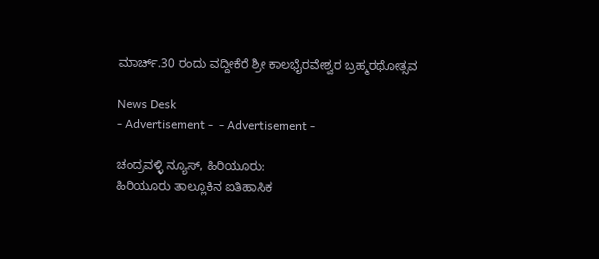ಮಾರ್ಚ್.30 ರಂದು ವದ್ದೀಕೆರೆ ಶ್ರೀ ಕಾಲಭೈರವೇಶ್ವರ ಬ್ರಹ್ಮರಥೋತ್ಸವ

News Desk
- Advertisement -  - Advertisement -

ಚಂದ್ರವಳ್ಳಿ ನ್ಯೂಸ್, ಹಿರಿಯೂರು:
ಹಿರಿಯೂರು ತಾಲ್ಲೂಕಿನ ಐತಿಹಾಸಿಕ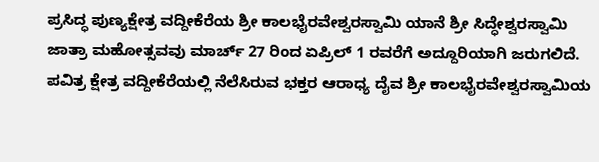ಪ್ರಸಿದ್ಧ ಪುಣ್ಯಕ್ಷೇತ್ರ ವದ್ದೀಕೆರೆಯ ಶ್ರೀ ಕಾಲಭೈರವೇಶ್ವರಸ್ವಾಮಿ ಯಾನೆ ಶ್ರೀ ಸಿದ್ಧೇಶ್ವರಸ್ವಾಮಿ ಜಾತ್ರಾ ಮಹೋತ್ಸವವು ಮಾರ್ಚ್ 27 ರಿಂದ ಏಪ್ರಿಲ್ 1 ರವರೆಗೆ ಅದ್ದೂರಿಯಾಗಿ ಜರುಗಲಿದೆ. ಪವಿತ್ರ ಕ್ಷೇತ್ರ ವದ್ದೀಕೆರೆಯಲ್ಲಿ ನೆಲೆಸಿರುವ ಭಕ್ತರ ಆರಾಧ್ಯ ದೈವ ಶ್ರೀ ಕಾಲಭೈರವೇಶ್ವರಸ್ವಾಮಿಯ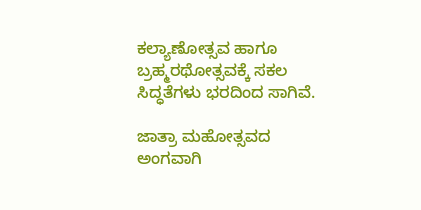ಕಲ್ಯಾಣೋತ್ಸವ ಹಾಗೂ ಬ್ರಹ್ಮರಥೋತ್ಸವಕ್ಕೆ ಸಕಲ ಸಿದ್ಧತೆಗಳು ಭರದಿಂದ ಸಾಗಿವೆ.

ಜಾತ್ರಾ ಮಹೋತ್ಸವದ ಅಂಗವಾಗಿ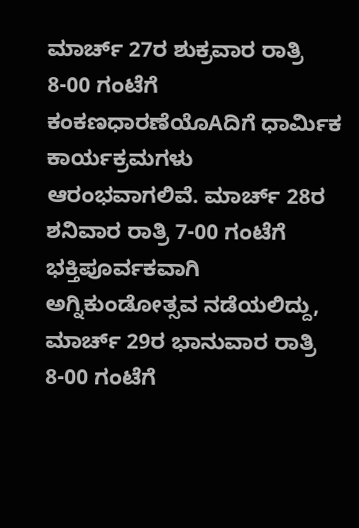ಮಾರ್ಚ್ 27ರ ಶುಕ್ರವಾರ ರಾತ್ರಿ 8-00 ಗಂಟೆಗೆ ಕಂಕಣಧಾರಣೆಯೊAದಿಗೆ ಧಾರ್ಮಿಕ ಕಾರ್ಯಕ್ರಮಗಳು ಆರಂಭವಾಗಲಿವೆ. ಮಾರ್ಚ್ 28ರ ಶನಿವಾರ ರಾತ್ರಿ 7-00 ಗಂಟೆಗೆ ಭಕ್ತಿಪೂರ್ವಕವಾಗಿ ಅಗ್ನಿಕುಂಡೋತ್ಸವ ನಡೆಯಲಿದ್ದು, ಮಾರ್ಚ್ 29ರ ಭಾನುವಾರ ರಾತ್ರಿ 8-00 ಗಂಟೆಗೆ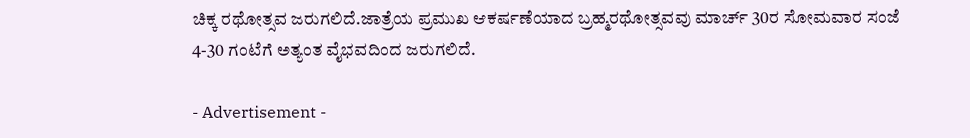ಚಿಕ್ಕ ರಥೋತ್ಸವ ಜರುಗಲಿದೆ.ಜಾತ್ರೆಯ ಪ್ರಮುಖ ಆಕರ್ಷಣೆಯಾದ ಬ್ರಹ್ಮರಥೋತ್ಸವವು ಮಾರ್ಚ್ 30ರ ಸೋಮವಾರ ಸಂಜೆ 4-30 ಗಂಟೆಗೆ ಅತ್ಯಂತ ವೈಭವದಿಂದ ಜರುಗಲಿದೆ.

- Advertisement -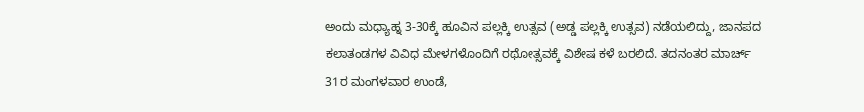ಅಂದು ಮಧ್ಯಾಹ್ನ 3-30ಕ್ಕೆ ಹೂವಿನ ಪಲ್ಲಕ್ಕಿ ಉತ್ಸವ (ಅಡ್ಡ ಪಲ್ಲಕ್ಕಿ ಉತ್ಸವ) ನಡೆಯಲಿದ್ದು, ಜಾನಪದ ಕಲಾತಂಡಗಳ ವಿವಿಧ ಮೇಳಗಳೊಂದಿಗೆ ರಥೋತ್ಸವಕ್ಕೆ ವಿಶೇಷ ಕಳೆ ಬರಲಿದೆ. ತದನಂತರ ಮಾರ್ಚ್ 31ರ ಮಂಗಳವಾರ ಉಂಡೆ,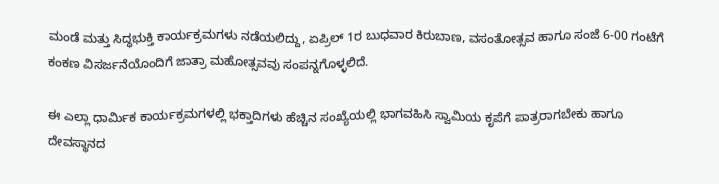ಮಂಡೆ ಮತ್ತು ಸಿದ್ಧಭುಕ್ತಿ ಕಾರ್ಯಕ್ರಮಗಳು ನಡೆಯಲಿದ್ದು, ಏಪ್ರಿಲ್ 1ರ ಬುಧವಾರ ಕಿರುಬಾಣ, ವಸಂತೋತ್ಸವ ಹಾಗೂ ಸಂಜೆ 6-00 ಗಂಟೆಗೆ ಕಂಕಣ ವಿಸರ್ಜನೆಯೊಂದಿಗೆ ಜಾತ್ರಾ ಮಹೋತ್ಸವವು ಸಂಪನ್ನಗೊಳ್ಳಲಿದೆ.

ಈ ಎಲ್ಲಾ ಧಾರ್ಮಿಕ ಕಾರ್ಯಕ್ರಮಗಳಲ್ಲಿ ಭಕ್ತಾದಿಗಳು ಹೆಚ್ಚಿನ ಸಂಖ್ಯೆಯಲ್ಲಿ ಭಾಗವಹಿಸಿ ಸ್ವಾಮಿಯ ಕೃಪೆಗೆ ಪಾತ್ರರಾಗಬೇಕು ಹಾಗೂ ದೇವಸ್ಥಾನದ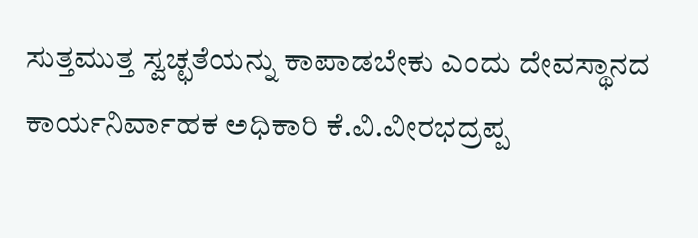ಸುತ್ತಮುತ್ತ ಸ್ವಚ್ಛತೆಯನ್ನು ಕಾಪಾಡಬೇಕು ಎಂದು ದೇವಸ್ಥಾನದ ಕಾರ್ಯನಿರ್ವಾಹಕ ಅಧಿಕಾರಿ ಕೆ.ವಿ.ವೀರಭದ್ರಪ್ಪ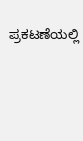ಪ್ರಕಟಣೆಯಲ್ಲಿ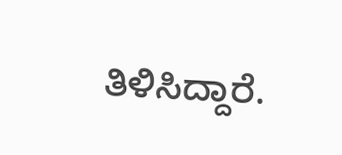ತಿಳಿಸಿದ್ದಾರೆ.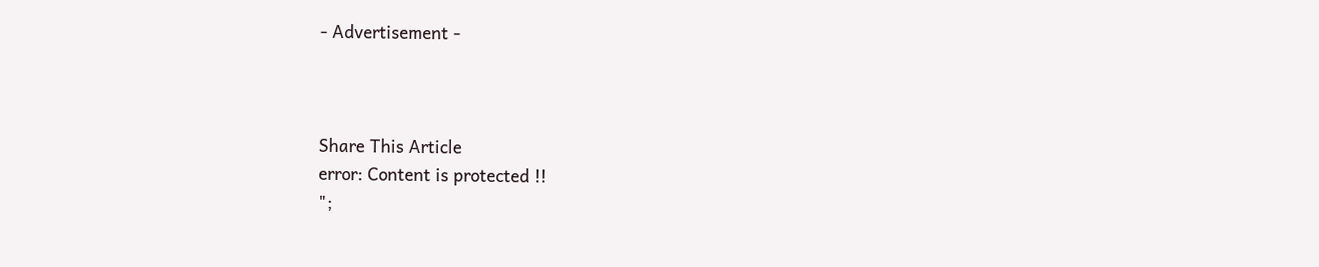- Advertisement -



Share This Article
error: Content is protected !!
";